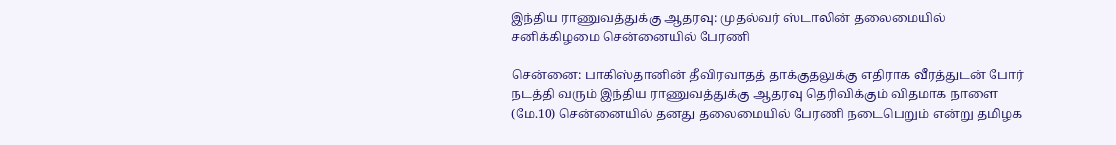இந்திய ராணுவத்துக்கு ஆதரவு: முதல்வர் ஸ்டாலின் தலைமையில் சனிக்கிழமை சென்னையில் பேரணி

சென்னை: பாகிஸ்தானின் தீவிரவாதத் தாக்குதலுக்கு எதிராக வீரத்துடன் போர் நடத்தி வரும் இந்திய ராணுவத்துக்கு ஆதரவு தெரிவிக்கும் விதமாக நாளை (மே.10) சென்னையில் தனது தலைமையில் பேரணி நடைபெறும் என்று தமிழக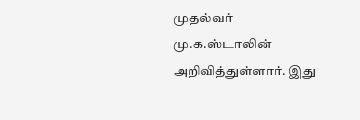முதல்வர் மு.க.ஸ்டாலின் அறிவித்துள்ளார். இது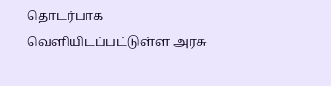தொடர்பாக வெளியிடப்பட்டுள்ள அரசு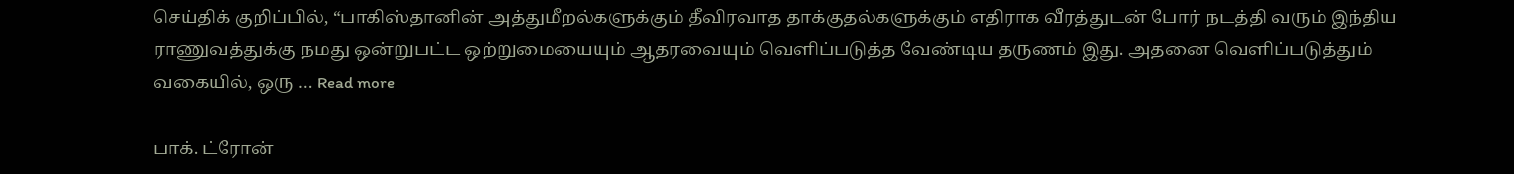செய்திக் குறிப்பில், “பாகிஸ்தானின் அத்துமீறல்களுக்கும் தீவிரவாத தாக்குதல்களுக்கும் எதிராக வீரத்துடன் போர் நடத்தி வரும் இந்திய ராணுவத்துக்கு நமது ஒன்றுபட்ட ஒற்றுமையையும் ஆதரவையும் வெளிப்படுத்த வேண்டிய தருணம் இது. அதனை வெளிப்படுத்தும் வகையில், ஒரு … Read more

பாக். ட்ரோன்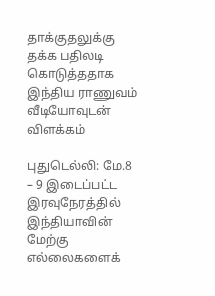தாக்குதலுக்கு தக்க பதிலடி கொடுத்ததாக இந்திய ராணுவம் வீடியோவுடன் விளக்கம்

புதுடெல்லி: மே.8 – 9 இடைப்பட்ட இரவுநேரத்தில் இந்தியாவின் மேற்கு எல்லைகளைக்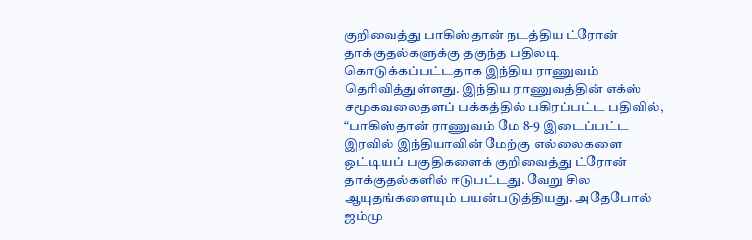குறிவைத்து பாகிஸ்தான் நடத்திய ட்ரோன் தாக்குதல்களுக்கு தகுந்த பதிலடி கொடுக்கப்பட்டதாக இந்திய ராணுவம் தெரிவித்துள்ளது. இந்திய ராணுவத்தின் எக்ஸ் சமூகவலைதளப் பக்கத்தில் பகிரப்பட்ட பதிவில், “பாகிஸ்தான் ராணுவம் மே 8-9 இடைப்பட்ட இரவில் இந்தியாவின் மேற்கு எல்லைகளை ஒட்டியப் பகுதிகளைக் குறிவைத்து ட்ரோன் தாக்குதல்களில் ஈடுபட்டது. வேறு சில ஆயுதங்களையும் பயன்படுத்தியது. அதேபோல் ஜம்மு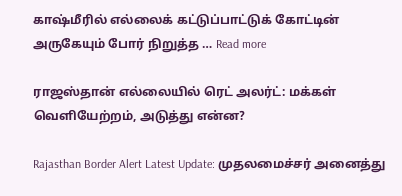காஷ்மீரில் எல்லைக் கட்டுப்பாட்டுக் கோட்டின் அருகேயும் போர் நிறுத்த … Read more

ராஜஸ்தான் எல்லையில் ரெட் அலர்ட்: மக்கள் வெளியேற்றம், அடுத்து என்ன?

Rajasthan Border Alert Latest Update: முதலமைச்சர் அனைத்து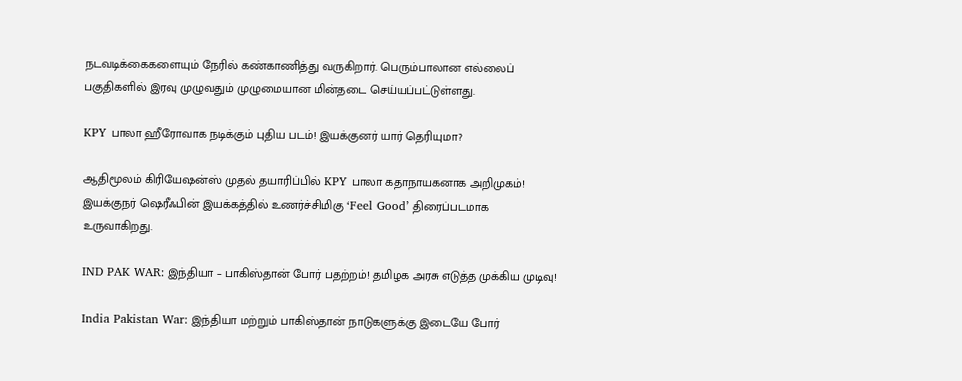நடவடிக்கைகளையும் நேரில் கண்காணித்து வருகிறார். பெரும்பாலான எல்லைப் பகுதிகளில் இரவு முழுவதும் முழுமையான மின்தடை செய்யப்பட்டுள்ளது.

KPY பாலா ஹீரோவாக நடிக்கும் புதிய படம்! இயக்குனர் யார் தெரியுமா?

ஆதிமூலம் கிரியேஷன்ஸ் முதல் தயாரிப்பில் KPY பாலா கதாநாயகனாக அறிமுகம்! இயக்குநர் ஷெரீஃபின் இயக்கத்தில் உணர்ச்சிமிகு ‘Feel Good’ திரைப்படமாக உருவாகிறது.

IND PAK WAR: இந்தியா – பாகிஸ்தான் போர் பதற்றம்! தமிழக அரசு எடுத்த முக்கிய முடிவு!

India Pakistan War: இந்தியா மற்றும் பாகிஸ்தான் நாடுகளுக்கு இடையே போர்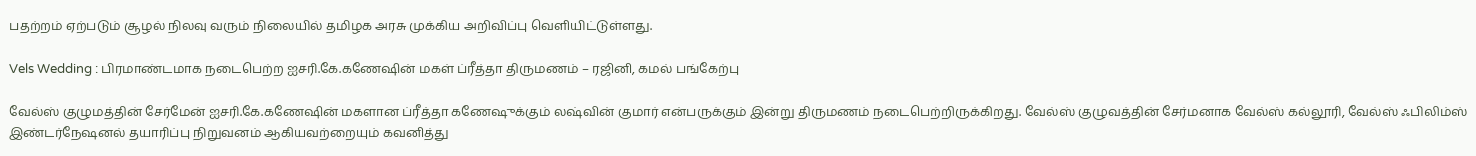பதற்றம் ஏற்படும் சூழல் நிலவு வரும் நிலையில் தமிழக அரசு முக்கிய அறிவிப்பு வெளியிட்டுள்ளது.

Vels Wedding : பிரமாண்டமாக நடைபெற்ற ஐசரி.கே.கணேஷின் மகள் ப்ரீத்தா திருமணம் – ரஜினி, கமல் பங்கேற்பு

வேல்ஸ் குழுமத்தின் சேர்மேன் ஐசரி.கே.கணேஷின் மகளான ப்ரீத்தா கணேஷுக்கும் லஷ்வின் குமார் என்பருக்கும் இன்று திருமணம் நடைபெற்றிருக்கிறது. வேல்ஸ் குழுவத்தின் சேர்மனாக வேல்ஸ் கல்லூரி, வேல்ஸ் ஃபிலிம்ஸ் இண்டர்நேஷனல் தயாரிப்பு நிறுவனம் ஆகியவற்றையும் கவனித்து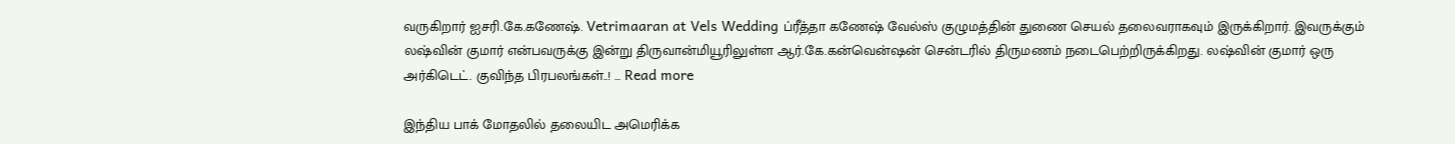வருகிறார் ஐசரி.கே.கணேஷ். Vetrimaaran at Vels Wedding ப்ரீத்தா கணேஷ் வேல்ஸ் குழுமத்தின் துணை செயல் தலைவராகவும் இருக்கிறார். இவருக்கும் லஷ்வின் குமார் என்பவருக்கு இன்று திருவான்மியூரிலுள்ள ஆர்.கே.கன்வென்ஷன் சென்டரில் திருமணம் நடைபெற்றிருக்கிறது. லஷ்வின் குமார் ஒரு அர்கிடெட். குவிந்த பிரபலங்கள்..! … Read more

இந்திய பாக் மோதலில் தலையிட அமெரிக்க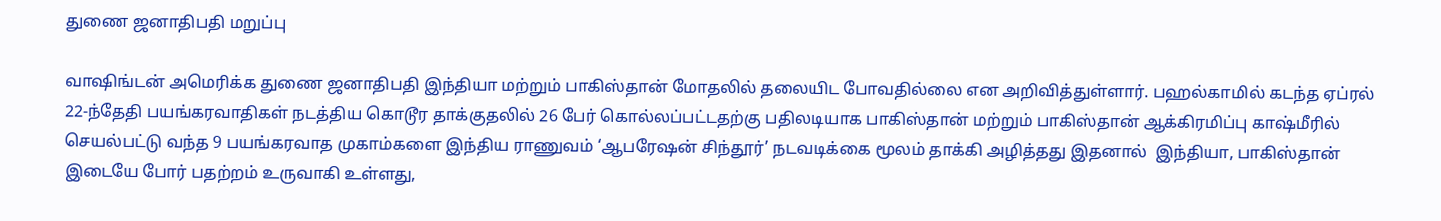துணை ஜனாதிபதி மறுப்பு

வாஷிங்டன் அமெரிக்க துணை ஜனாதிபதி இந்தியா மற்றும் பாகிஸ்தான் மோதலில் தலையிட போவதில்லை என அறிவித்துள்ளார். பஹல்காமில் கடந்த ஏப்ரல் 22-ந்தேதி பயங்கரவாதிகள் நடத்திய கொடூர தாக்குதலில் 26 பேர் கொல்லப்பட்டதற்கு பதிலடியாக பாகிஸ்தான் மற்றும் பாகிஸ்தான் ஆக்கிரமிப்பு காஷ்மீரில் செயல்பட்டு வந்த 9 பயங்கரவாத முகாம்களை இந்திய ராணுவம் ‘ஆபரேஷன் சிந்தூர்’ நடவடிக்கை மூலம் தாக்கி அழித்தது இதனால்  இந்தியா, பாகிஸ்தான் இடையே போர் பதற்றம் உருவாகி உள்ளது,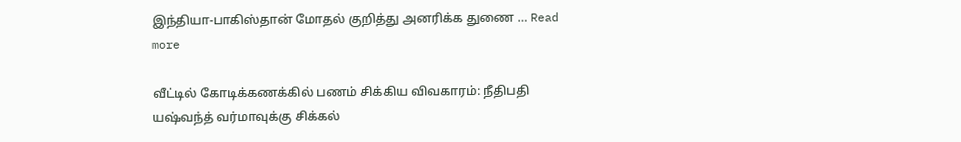இந்தியா-பாகிஸ்தான் மோதல் குறித்து அனரிக்க துணை … Read more

வீட்டில் கோடிக்கணக்கில் பணம் சிக்கிய விவகாரம்: நீதிபதி யஷ்வந்த் வர்மாவுக்கு சிக்கல்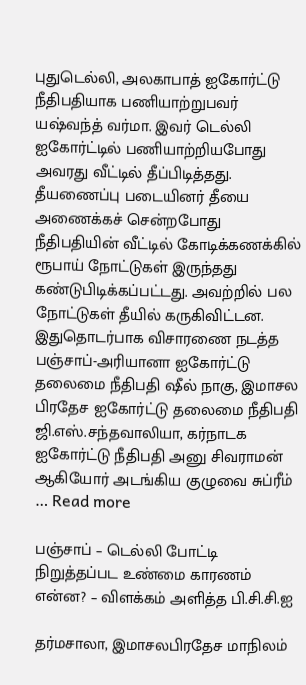புதுடெல்லி, அலகாபாத் ஐகோர்ட்டு நீதிபதியாக பணியாற்றுபவர் யஷ்வந்த் வர்மா. இவர் டெல்லி ஐகோர்ட்டில் பணியாற்றியபோது அவரது வீட்டில் தீப்பிடித்தது. தீயணைப்பு படையினர் தீயை அணைக்கச் சென்றபோது நீதிபதியின் வீட்டில் கோடிக்கணக்கில் ரூபாய் நோட்டுகள் இருந்தது கண்டுபிடிக்கப்பட்டது. அவற்றில் பல நோட்டுகள் தீயில் கருகிவிட்டன. இதுதொடர்பாக விசாரணை நடத்த பஞ்சாப்-அரியானா ஐகோர்ட்டு தலைமை நீதிபதி ஷீல் நாகு, இமாசல பிரதேச ஐகோர்ட்டு தலைமை நீதிபதி ஜி.எஸ்.சந்தவாலியா, கர்நாடக ஐகோர்ட்டு நீதிபதி அனு சிவராமன் ஆகியோர் அடங்கிய குழுவை சுப்ரீம் … Read more

பஞ்சாப் – டெல்லி போட்டி நிறுத்தப்பட உண்மை காரணம் என்ன? – விளக்கம் அளித்த பி.சி.சி.ஐ

தர்மசாலா, இமாசலபிரதேச மாநிலம்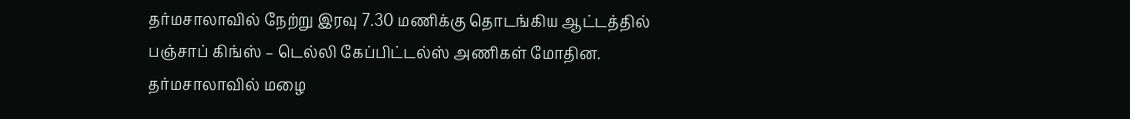தர்மசாலாவில் நேற்று இரவு 7.30 மணிக்கு தொடங்கிய ஆட்டத்தில் பஞ்சாப் கிங்ஸ் – டெல்லி கேப்பிட்டல்ஸ் அணிகள் மோதின. தர்மசாலாவில் மழை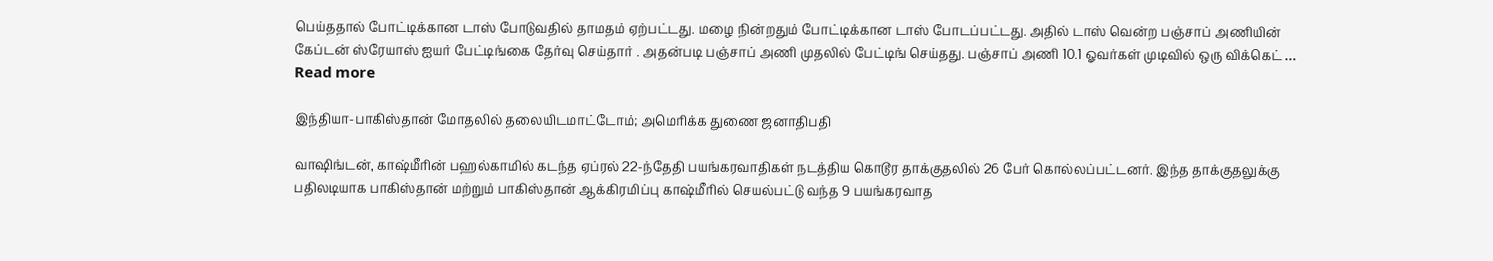பெய்ததால் போட்டிக்கான டாஸ் போடுவதில் தாமதம் ஏற்பட்டது. மழை நின்றதும் போட்டிக்கான டாஸ் போடப்பட்டது. அதில் டாஸ் வென்ற பஞ்சாப் அணியின் கேப்டன் ஸ்ரேயாஸ் ஐயர் பேட்டிங்கை தேர்வு செய்தார் . அதன்படி பஞ்சாப் அணி முதலில் பேட்டிங் செய்தது. பஞ்சாப் அணி 10.1 ஓவர்கள் முடிவில் ஒரு விக்கெட் … Read more

இந்தியா-பாகிஸ்தான் மோதலில் தலையிடமாட்டோம்; அமெரிக்க துணை ஜனாதிபதி

வாஷிங்டன், காஷ்மீரின் பஹல்காமில் கடந்த ஏப்ரல் 22-ந்தேதி பயங்கரவாதிகள் நடத்திய கொடூர தாக்குதலில் 26 பேர் கொல்லப்பட்டனர். இந்த தாக்குதலுக்கு பதிலடியாக பாகிஸ்தான் மற்றும் பாகிஸ்தான் ஆக்கிரமிப்பு காஷ்மீரில் செயல்பட்டு வந்த 9 பயங்கரவாத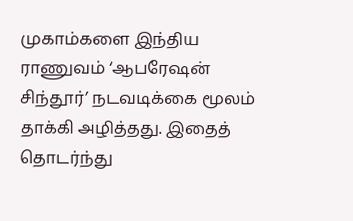முகாம்களை இந்திய ராணுவம் ‘ஆபரேஷன் சிந்தூர்’ நடவடிக்கை மூலம் தாக்கி அழித்தது. இதைத் தொடர்ந்து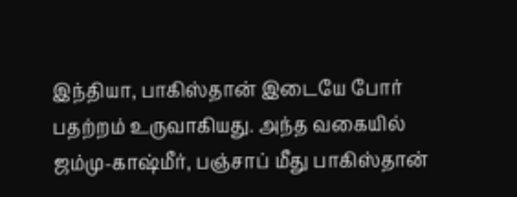இந்தியா, பாகிஸ்தான் இடையே போர் பதற்றம் உருவாகியது. அந்த வகையில் ஜம்மு-காஷ்மீர், பஞ்சாப் மீது பாகிஸ்தான்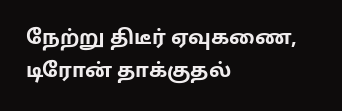நேற்று திடீர் ஏவுகணை, டிரோன் தாக்குதல்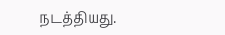நடத்தியது.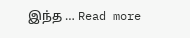இந்த … Read more